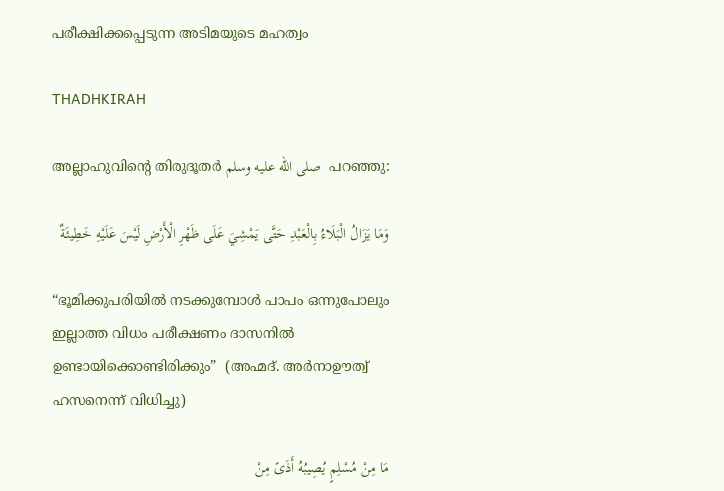പരീക്ഷിക്കപ്പെടുന്ന അടിമയുടെ മഹത്വം

THADHKIRAH

അല്ലാഹുവിന്റെ തിരുദൂതർ صلى الله عليه وسلم  പറഞ്ഞു:

وَمَا يَزَالُ الْبَلَاءُ بِالْعَبْدِ حَتَّى يَمْشِيَ عَلَى ظَهْرِ الْأَرْضِ لَيْسَ عَلَيْهِ خَطِيئَةٌ

“ഭൂമിക്കുപരിയിൽ നടക്കുമ്പോൾ പാപം ഒന്നുപോലും ഇല്ലാത്ത വിധം പരീക്ഷണം ദാസനിൽ ഉണ്ടായിക്കൊണ്ടിരിക്കും”  (അഹ്മദ്. അർനാഊത്വ് ഹസനെന്ന് വിധിച്ചു)

مَا مِنْ مُسْلِمٍ يُصِيبُهُ أَذَىً مِنْ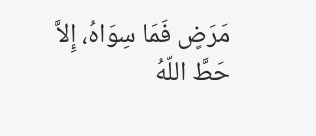مَرَضٍ فَمَا سِوَاهُ، إِلاَّ حَطَّ اللّهُ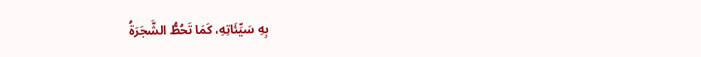بِهِ سَيِّئَاتِهِ، كَمَا تَحُطُّ الشَّجَرَةُ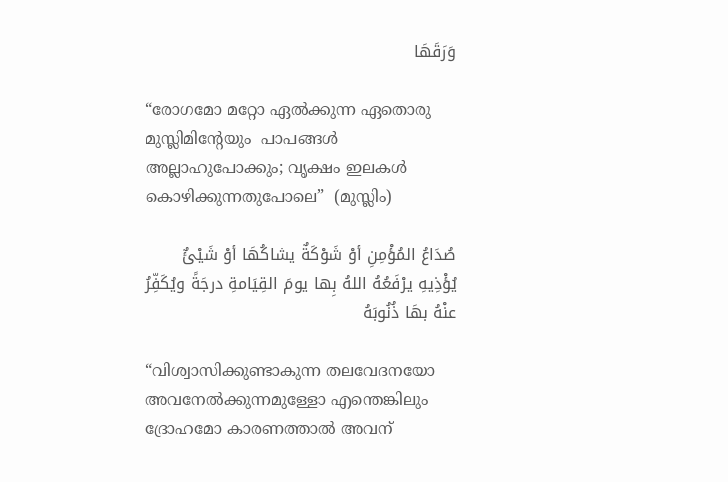وَرَقَهَا

“രോഗമോ മറ്റോ ഏൽക്കുന്ന ഏതൊരു മുസ്ലിമിന്റേയും  പാപങ്ങൾ അല്ലാഹുപോക്കും; വൃക്ഷം ഇലകൾ കൊഴിക്കുന്നതുപോലെ”  (മുസ്ലിം)

صُدَاعُ المُؤْمِنِ أوْ شَوْكَةٌ يشاكُهَا أوْ شَيْئٌ يُؤْذِيهِ يرْفَعُهُ اللهُ بِها يومَ القِيَامةِ درجَةً ويُكَفِّرُ عنْهُ بهَا ذُنُوبَهُ

“വിശ്വാസിക്കുണ്ടാകുന്ന തലവേദനയോ അവനേൽക്കുന്നമുള്ളോ എന്തെങ്കിലും ദ്രോഹമോ കാരണത്താൽ അവന്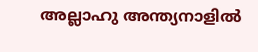അല്ലാഹു അന്ത്യനാളിൽ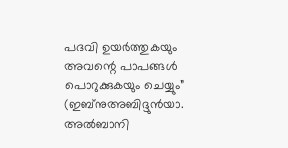പദവി ഉയർത്തുകയും അവന്റെ പാപങ്ങൾ പൊറുക്കുകയും ചെയ്യും”   (ഇബ്നുഅബിദ്ദുൻയാ. അൽബാനി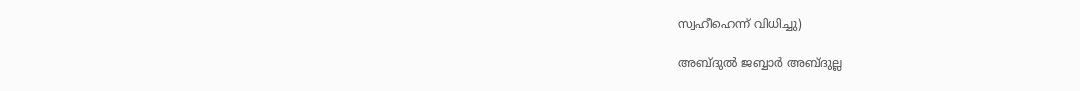സ്വഹീഹെന്ന് വിധിച്ചു)

അബ്ദുൽ ജബ്ബാർ അബ്ദുല്ല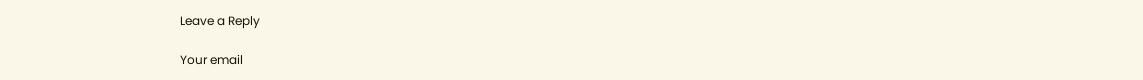Leave a Reply

Your email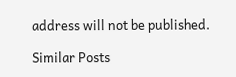address will not be published.

Similar Posts